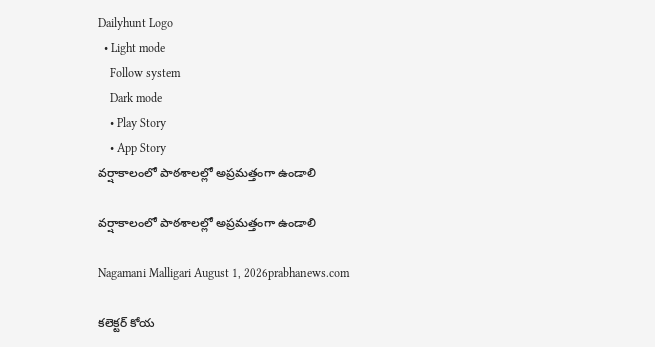Dailyhunt Logo
  • Light mode
    Follow system
    Dark mode
    • Play Story
    • App Story
వర్షాకాలంలో పాఠశాలల్లో అప్రమత్తంగా ఉండాలి

వర్షాకాలంలో పాఠశాలల్లో అప్రమత్తంగా ఉండాలి

Nagamani Malligari August 1, 2026prabhanews.com

కలెక్టర్ కోయ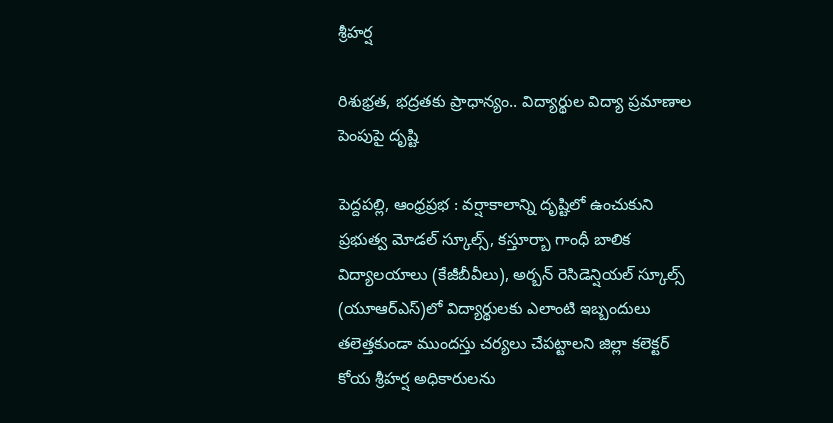శ్రీహర్ష

రిశుభ్రత, భద్రతకు ప్రాధాన్యం.. విద్యార్థుల విద్యా ప్రమాణాల పెంపుపై దృష్టి

పెద్దపల్లి, ఆంధ్రప్రభ : వర్షాకాలాన్ని దృష్టిలో ఉంచుకుని ప్రభుత్వ మోడల్ స్కూల్స్, కస్తూర్బా గాంధీ బాలిక విద్యాలయాలు (కేజీబీవీలు), అర్బన్ రెసిడెన్షియల్ స్కూల్స్ (యూఆర్ఎస్)లో విద్యార్థులకు ఎలాంటి ఇబ్బందులు తలెత్తకుండా ముందస్తు చర్యలు చేపట్టాలని జిల్లా కలెక్టర్ కోయ శ్రీహర్ష అధికారులను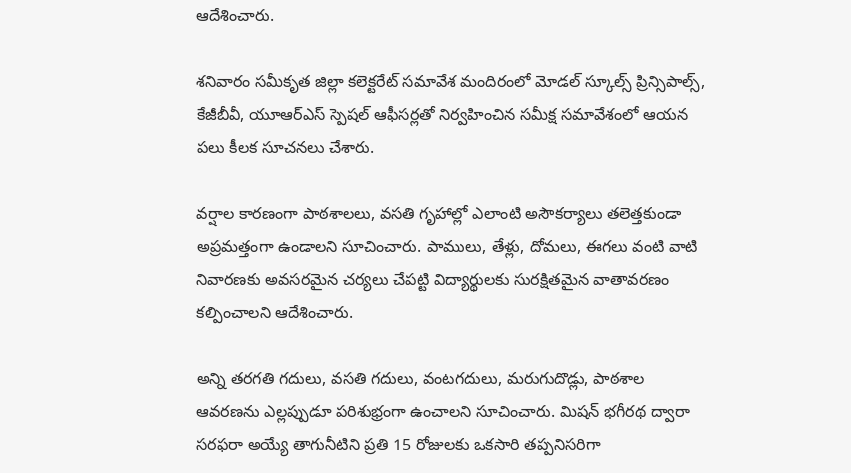ఆదేశించారు.

శనివారం సమీకృత జిల్లా కలెక్టరేట్ సమావేశ మందిరంలో మోడల్ స్కూల్స్ ప్రిన్సిపాల్స్, కేజీబీవీ, యూఆర్ఎస్ స్పెషల్ ఆఫీసర్లతో నిర్వహించిన సమీక్ష సమావేశంలో ఆయన పలు కీలక సూచనలు చేశారు.

వర్షాల కారణంగా పాఠశాలలు, వసతి గృహాల్లో ఎలాంటి అసౌకర్యాలు తలెత్తకుండా అప్రమత్తంగా ఉండాలని సూచించారు. పాములు, తేళ్లు, దోమలు, ఈగలు వంటి వాటి నివారణకు అవసరమైన చర్యలు చేపట్టి విద్యార్థులకు సురక్షితమైన వాతావరణం కల్పించాలని ఆదేశించారు.

అన్ని తరగతి గదులు, వసతి గదులు, వంటగదులు, మరుగుదొడ్లు, పాఠశాల ఆవరణను ఎల్లప్పుడూ పరిశుభ్రంగా ఉంచాలని సూచించారు. మిషన్ భగీరథ ద్వారా సరఫరా అయ్యే తాగునీటిని ప్రతి 15 రోజులకు ఒకసారి తప్పనిసరిగా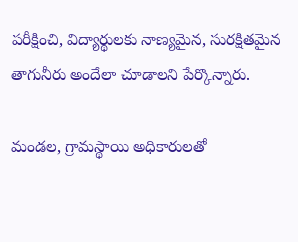పరీక్షించి, విద్యార్థులకు నాణ్యమైన, సురక్షితమైన తాగునీరు అందేలా చూడాలని పేర్కొన్నారు.

మండల, గ్రామస్థాయి అధికారులతో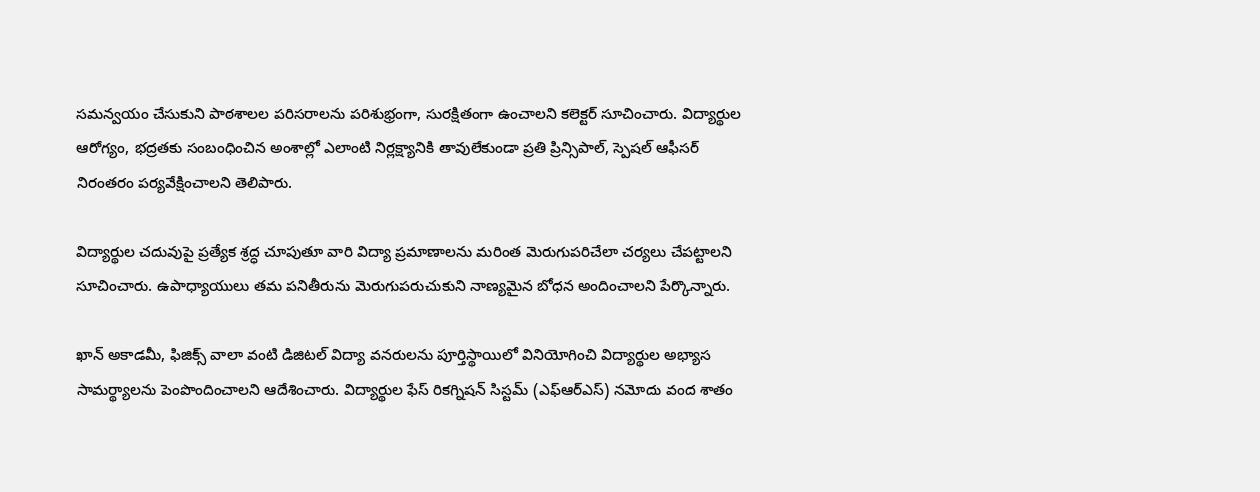సమన్వయం చేసుకుని పాఠశాలల పరిసరాలను పరిశుభ్రంగా, సురక్షితంగా ఉంచాలని కలెక్టర్ సూచించారు. విద్యార్థుల ఆరోగ్యం, భద్రతకు సంబంధించిన అంశాల్లో ఎలాంటి నిర్లక్ష్యానికి తావులేకుండా ప్రతి ప్రిన్సిపాల్, స్పెషల్ ఆఫీసర్ నిరంతరం పర్యవేక్షించాలని తెలిపారు.

విద్యార్థుల చదువుపై ప్రత్యేక శ్రద్ధ చూపుతూ వారి విద్యా ప్రమాణాలను మరింత మెరుగుపరిచేలా చర్యలు చేపట్టాలని సూచించారు. ఉపాధ్యాయులు తమ పనితీరును మెరుగుపరుచుకుని నాణ్యమైన బోధన అందించాలని పేర్కొన్నారు.

ఖాన్ అకాడమీ, ఫిజిక్స్ వాలా వంటి డిజిటల్ విద్యా వనరులను పూర్తిస్థాయిలో వినియోగించి విద్యార్థుల అభ్యాస సామర్థ్యాలను పెంపొందించాలని ఆదేశించారు. విద్యార్థుల ఫేస్ రికగ్నిషన్ సిస్టమ్ (ఎఫ్‌ఆర్‌ఎస్) నమోదు వంద శాతం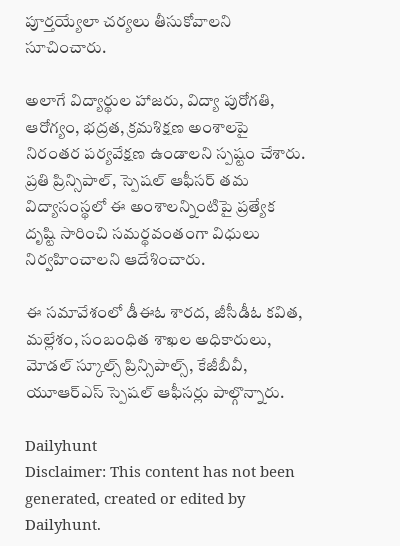పూర్తయ్యేలా చర్యలు తీసుకోవాలని సూచించారు.

అలాగే విద్యార్థుల హాజరు, విద్యా పురోగతి, ఆరోగ్యం, భద్రత, క్రమశిక్షణ అంశాలపై నిరంతర పర్యవేక్షణ ఉండాలని స్పష్టం చేశారు. ప్రతి ప్రిన్సిపాల్, స్పెషల్ ఆఫీసర్ తమ విద్యాసంస్థలో ఈ అంశాలన్నింటిపై ప్రత్యేక దృష్టి సారించి సమర్థవంతంగా విధులు నిర్వహించాలని ఆదేశించారు.

ఈ సమావేశంలో డీఈఓ శారద, జీసీడీఓ కవిత, మల్లేశం, సంబంధిత శాఖల అధికారులు, మోడల్ స్కూల్స్ ప్రిన్సిపాల్స్, కేజీబీవీ, యూఆర్ఎస్ స్పెషల్ ఆఫీసర్లు పాల్గొన్నారు.

Dailyhunt
Disclaimer: This content has not been generated, created or edited by Dailyhunt.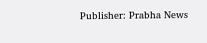Publisher: Prabha News